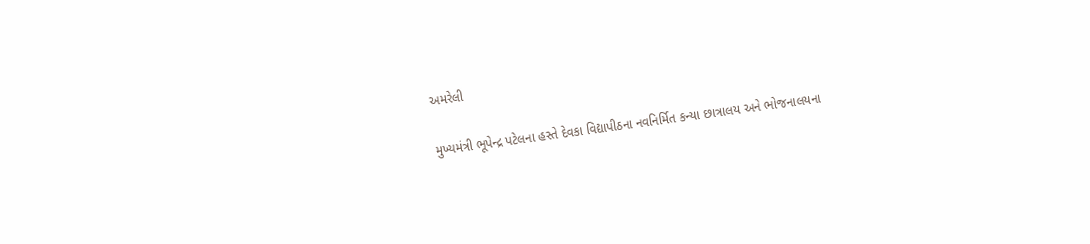અમરેલી

મુખ્યમંત્રી ભૂપેન્દ્ર પટેલના હસ્તે દેવકા વિદ્યાપીઠના નવનિર્મિત કન્યા છાત્રાલય અને ભોજનાલયના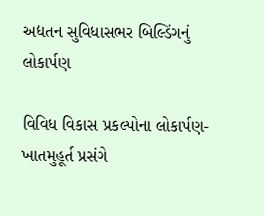અદ્યતન સુવિધાસભર બિલ્ડિંગનું લોકાર્પણ

વિવિધ વિકાસ પ્રકલ્પોના લોકાર્પણ-ખાતમુહૂર્ત પ્રસંગે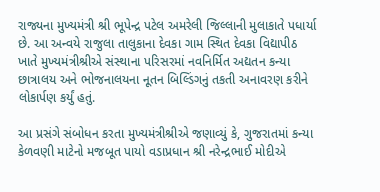રાજ્યના મુખ્યમંત્રી શ્રી ભૂપેન્દ્ર પટેલ અમરેલી જિલ્લાની મુલાકાતે પધાર્યા છે. આ અન્વયે રાજુલા તાલુકાના દેવકા ગામ સ્થિત દેવકા વિદ્યાપીઠ ખાતે મુખ્યમંત્રીશ્રીએ સંસ્થાના પરિસરમાં નવનિર્મિત અદ્યતન કન્યા છાત્રાલય અને ભોજનાલયના નૂતન બિલ્ડિંગનું તકતી અનાવરણ કરીને લોકાર્પણ કર્યું હતું.

આ પ્રસંગે સંબોધન કરતા મુખ્યમંત્રીશ્રીએ જણાવ્યું કે, ગુજરાતમાં કન્યા કેળવણી માટેનો મજબૂત પાયો વડાપ્રધાન શ્રી નરેન્દ્રભાઈ મોદીએ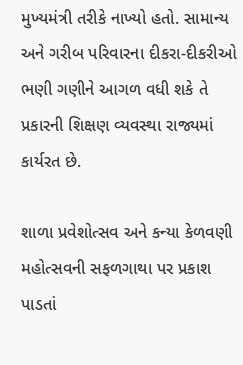મુખ્યમંત્રી તરીકે નાખ્યો હતો. સામાન્ય અને ગરીબ પરિવારના દીકરા-દીકરીઓ ભણી ગણીને આગળ વધી શકે તે પ્રકારની શિક્ષણ વ્યવસ્થા રાજ્યમાં કાર્યરત છે.

શાળા પ્રવેશોત્સવ અને કન્યા કેળવણી મહોત્સવની સફળગાથા પર પ્રકાશ પાડતાં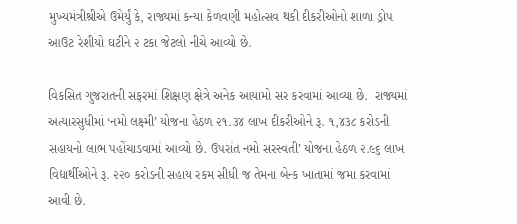મુખ્યમંત્રીશ્રીએ ઉમેર્યું કે, રાજ્યમાં કન્યા કેળવણી મહોત્સવ થકી દીકરીઓનો શાળા ડ્રોપ આઉટ રેશીયો ઘટીને ૨ ટકા જેટલો નીચે આવ્યો છે.

વિકસિત ગુજરાતની સફરમાં શિક્ષણ ક્ષેત્રે અનેક આયામો સર કરવામાં આવ્યા છે.  રાજ્યમાં અત્યારસુધીમાં ‘નમો લક્ષ્મી’ યોજના હેઠળ ૨૧.૩૪ લાખ દીકરીઓને રૂ. ૧,૪૩૮ કરોડની સહાયનો લાભ પહોંચાડવામાં આવ્યો છે. ઉપરાંત નમો સરસ્વતી’ યોજના હેઠળ ૨.૯૬ લાખ વિદ્યાર્થીઓને રૂ. ૨૨૦ કરોડની સહાય રકમ સીધી જ તેમના બેન્ક ખાતામાં જમા કરવામાં આવી છે.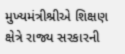મુખ્યમંત્રીશ્રીએ શિક્ષણ ક્ષેત્રે રાજ્ય સરકારની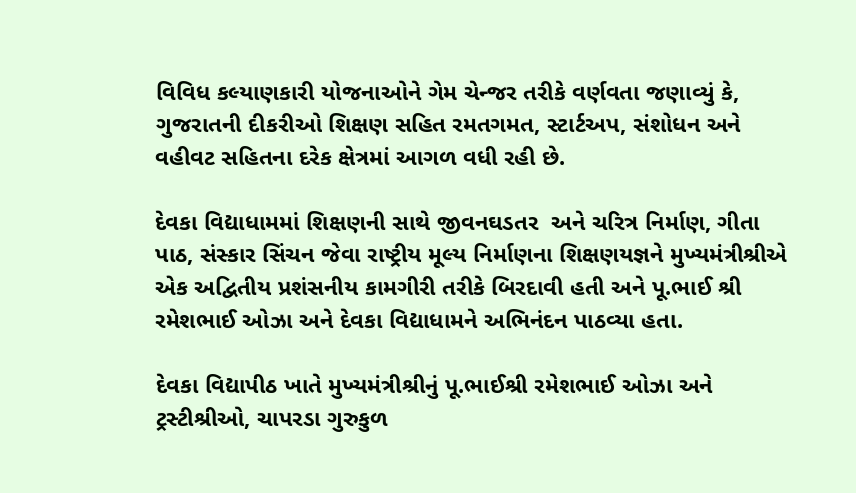વિવિધ કલ્યાણકારી યોજનાઓને ગેમ ચેન્જર તરીકે વર્ણવતા જણાવ્યું કે, ગુજરાતની દીકરીઓ શિક્ષણ સહિત રમતગમત, સ્ટાર્ટઅપ, સંશોધન અને વહીવટ સહિતના દરેક ક્ષેત્રમાં આગળ વધી રહી છે.

દેવકા વિદ્યાધામમાં શિક્ષણની સાથે જીવનઘડતર  અને ચરિત્ર નિર્માણ, ગીતા પાઠ, સંસ્કાર સિંચન જેવા રાષ્ટ્રીય મૂલ્ય નિર્માણના શિક્ષણયજ્ઞને મુખ્યમંત્રીશ્રીએ એક અદ્વિતીય પ્રશંસનીય કામગીરી તરીકે બિરદાવી હતી અને પૂ.ભાઈ શ્રી રમેશભાઈ ઓઝા અને દેવકા વિદ્યાધામને અભિનંદન પાઠવ્યા હતા.

દેવકા વિદ્યાપીઠ ખાતે મુખ્યમંત્રીશ્રીનું પૂ.ભાઈશ્રી રમેશભાઈ ઓઝા અને ટ્રસ્ટીશ્રીઓ, ચાપરડા ગુરુકુળ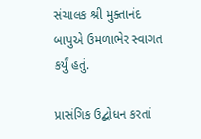સંચાલક શ્રી મુક્તાનંદ બાપુએ ઉમળાભેર સ્વાગત કર્યું હતું.

પ્રાસંગિક ઉદ્બોધન કરતાં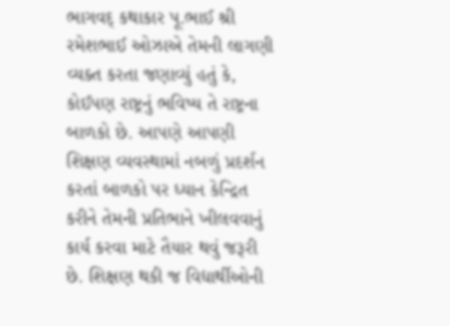ભાગવદ્ કથાકાર પૂ.ભાઈ શ્રી રમેશભાઈ ઓઝાએ તેમની લાગણી વ્યક્ત કરતા જણાવ્યું હતું કે, કોઈપણ રાષ્ટ્રનું ભવિષ્ય તે રાષ્ટ્રના બાળકો છે. આપણે આપણી શિક્ષણ વ્યવસ્થામાં નબળું પ્રદર્શન કરતાં બાળકો પર ધ્યાન કેન્દ્રિત કરીને તેમની પ્રતિભાને ખીલવવાનું કાર્ય કરવા માટે તૈયાર થવું જરૂરી છે. શિક્ષણ થકી જ વિદ્યાર્થીઓની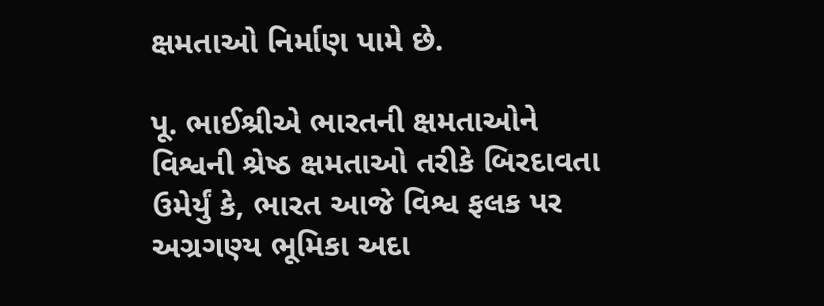ક્ષમતાઓ નિર્માણ પામે છે.

પૂ. ભાઈશ્રીએ ભારતની ક્ષમતાઓને વિશ્વની શ્રેષ્ઠ ક્ષમતાઓ તરીકે બિરદાવતા ઉમેર્યું કે, ભારત આજે વિશ્વ ફલક પર અગ્રગણ્ય ભૂમિકા અદા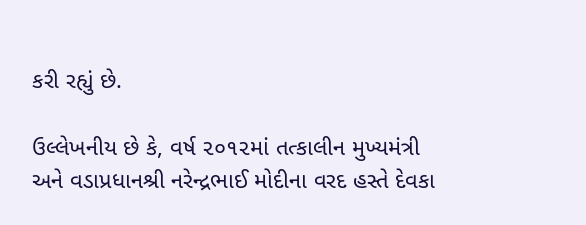કરી રહ્યું છે.

ઉલ્લેખનીય છે કે, વર્ષ ૨૦૧૨માં તત્કાલીન મુખ્યમંત્રી અને વડાપ્રધાનશ્રી નરેન્દ્રભાઈ મોદીના વરદ હસ્તે દેવકા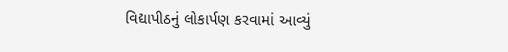વિદ્યાપીઠનું લોકાર્પણ કરવામાં આવ્યું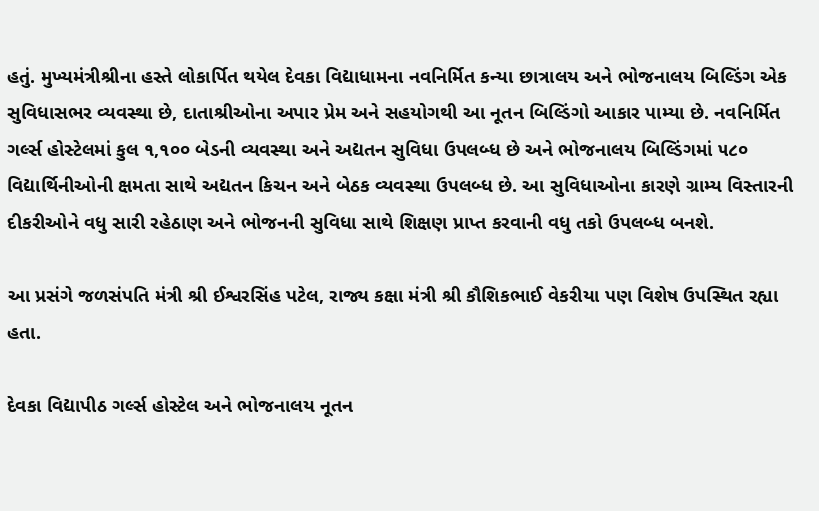હતું. મુખ્યમંત્રીશ્રીના હસ્તે લોકાર્પિત થયેલ દેવકા વિદ્યાધામના નવનિર્મિત કન્યા છાત્રાલય અને ભોજનાલય બિલ્ડિંગ એક સુવિધાસભર વ્યવસ્થા છે, દાતાશ્રીઓના અપાર પ્રેમ અને સહયોગથી આ નૂતન બિલ્ડિંગો આકાર પામ્યા છે. નવનિર્મિત ગર્લ્સ હોસ્ટેલમાં કુલ ૧,૧૦૦ બેડની વ્યવસ્થા અને અદ્યતન સુવિધા ઉપલબ્ધ છે અને ભોજનાલય બિલ્ડિંગમાં ૫૮૦ વિદ્યાર્થિનીઓની ક્ષમતા સાથે અદ્યતન કિચન અને બેઠક વ્યવસ્થા ઉપલબ્ધ છે. આ સુવિધાઓના કારણે ગ્રામ્ય વિસ્તારની દીકરીઓને વધુ સારી રહેઠાણ અને ભોજનની સુવિધા સાથે શિક્ષણ પ્રાપ્ત કરવાની વધુ તકો ઉપલબ્ધ બનશે.

આ પ્રસંગે જળસંપતિ મંત્રી શ્રી ઈશ્વરસિંહ પટેલ, રાજ્ય કક્ષા મંત્રી શ્રી કૌશિકભાઈ વેકરીયા પણ વિશેષ ઉપસ્થિત રહ્યા હતા.

દેવકા વિદ્યાપીઠ ગર્લ્સ હોસ્ટેલ અને ભોજનાલય નૂતન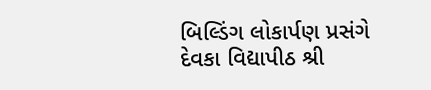બિલ્ડિંગ લોકાર્પણ પ્રસંગે દેવકા વિદ્યાપીઠ શ્રી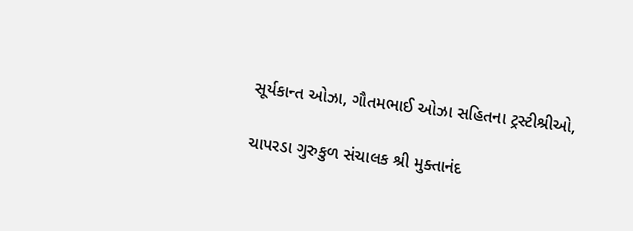સૂર્યકાન્ત ઓઝા, ગૌતમભાઈ ઓઝા સહિતના ટ્રસ્ટીશ્રીઓ,

ચાપરડા ગુરુકુળ સંચાલક શ્રી મુક્તાનંદ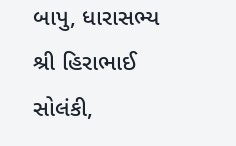બાપુ, ધારાસભ્ય શ્રી હિરાભાઈ સોલંકી,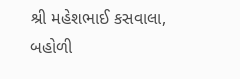શ્રી મહેશભાઈ કસવાલા, બહોળી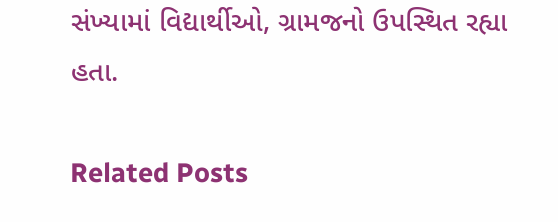સંખ્યામાં વિદ્યાર્થીઓ, ગ્રામજનો ઉપસ્થિત રહ્યા હતા.

Related Posts